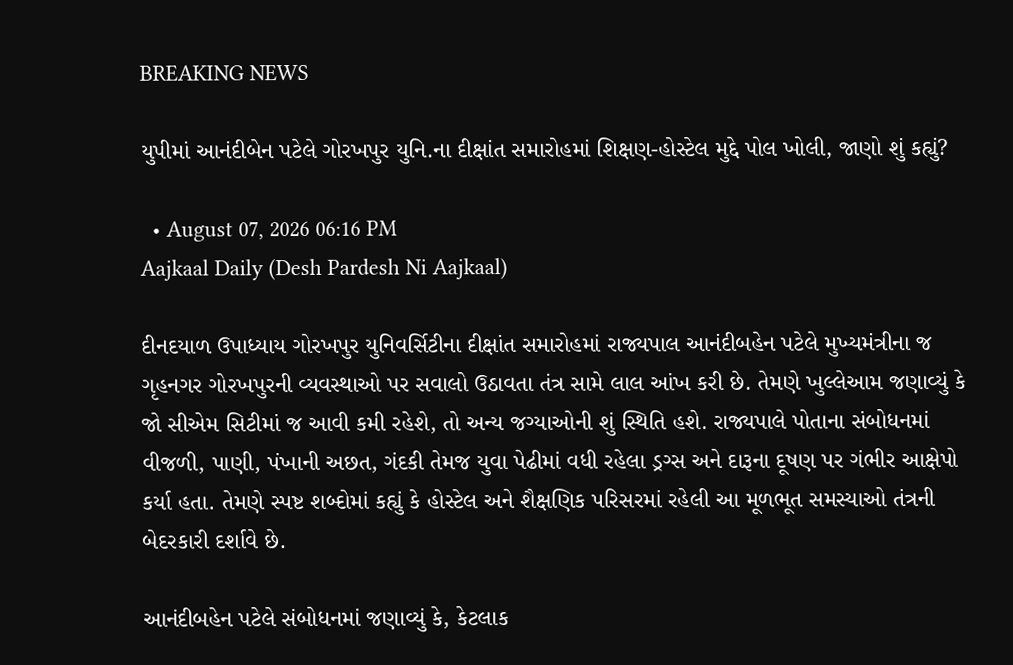BREAKING NEWS

યુપીમાં આનંદીબેન પટેલે ગોરખપુર યુનિ.ના દીક્ષાંત સમારોહમાં શિક્ષણ-હોસ્ટેલ મુદ્દે પોલ ખોલી, જાણો શું કહ્યું?

  • August 07, 2026 06:16 PM
Aajkaal Daily (Desh Pardesh Ni Aajkaal)

દીનદયાળ ઉપાધ્યાય ગોરખપુર યુનિવર્સિટીના દીક્ષાંત સમારોહમાં રાજ્યપાલ આનંદીબહેન પટેલે મુખ્યમંત્રીના જ ગૃહનગર ગોરખપુરની વ્યવસ્થાઓ પર સવાલો ઉઠાવતા તંત્ર સામે લાલ આંખ કરી છે. તેમણે ખુલ્લેઆમ જણાવ્યું કે જો સીએમ સિટીમાં જ આવી કમી રહેશે, તો અન્ય જગ્યાઓની શું સ્થિતિ હશે. રાજ્યપાલે પોતાના સંબોધનમાં વીજળી, પાણી, પંખાની અછત, ગંદકી તેમજ યુવા પેઢીમાં વધી રહેલા ડ્રગ્સ અને દારૂના દૂષણ પર ગંભીર આક્ષેપો કર્યા હતા. તેમણે સ્પષ્ટ શબ્દોમાં કહ્યું કે હોસ્ટેલ અને શૈક્ષણિક પરિસરમાં રહેલી આ મૂળભૂત સમસ્યાઓ તંત્રની બેદરકારી દર્શાવે છે.

આનંદીબહેન પટેલે સંબોધનમાં જણાવ્યું કે, કેટલાક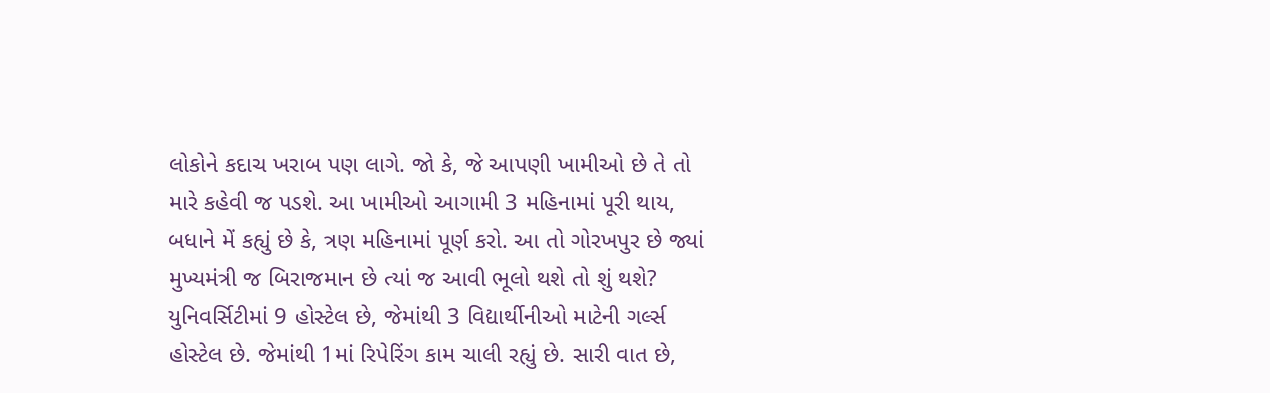લોકોને કદાચ ખરાબ પણ લાગે. જો કે, જે આપણી ખામીઓ છે તે તો મારે કહેવી જ પડશે. આ ખામીઓ આગામી 3 મહિનામાં પૂરી થાય, બધાને મેં કહ્યું છે કે, ત્રણ મહિનામાં પૂર્ણ કરો. આ તો ગોરખપુર છે જ્યાં મુખ્યમંત્રી જ બિરાજમાન છે ત્યાં જ આવી ભૂલો થશે તો શું થશે? યુનિવર્સિટીમાં 9 હોસ્ટેલ છે, જેમાંથી 3 વિદ્યાર્થીનીઓ માટેની ગર્લ્સ હોસ્ટેલ છે. જેમાંથી 1માં રિપેરિંગ કામ ચાલી રહ્યું છે. સારી વાત છે,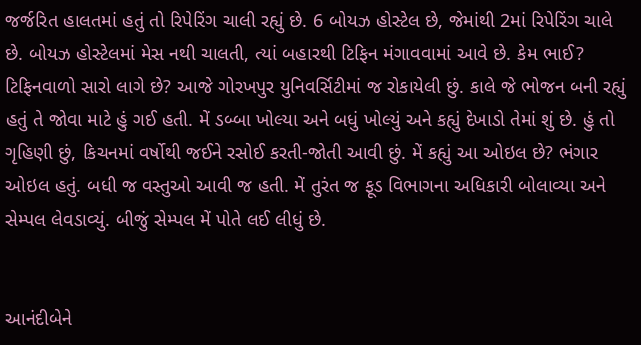જર્જરિત હાલતમાં હતું તો રિપેરિંગ ચાલી રહ્યું છે. 6 બોયઝ હોસ્ટેલ છે, જેમાંથી 2માં રિપેરિંગ ચાલે છે. બોયઝ હોસ્ટેલમાં મેસ નથી ચાલતી, ત્યાં બહારથી ટિફિન મંગાવવામાં આવે છે. કેમ ભાઈ? ટિફિનવાળો સારો લાગે છે? આજે ગોરખપુર યુનિવર્સિટીમાં જ રોકાયેલી છું. કાલે જે ભોજન બની રહ્યું હતું તે જોવા માટે હું ગઈ હતી. મેં ડબ્બા ખોલ્યા અને બધું ખોલ્યું અને કહ્યું દેખાડો તેમાં શું છે. હું તો ગૃહિણી છું, કિચનમાં વર્ષોથી જઈને રસોઈ કરતી-જોતી આવી છું. મેં કહ્યું આ ઓઇલ છે? ભંગાર ઓઇલ હતું. બધી જ વસ્તુઓ આવી જ હતી. મેં તુરંત જ ફૂડ વિભાગના અધિકારી બોલાવ્યા અને સેમ્પલ લેવડાવ્યું. બીજું સેમ્પલ મેં પોતે લઈ લીધું છે.


આનંદીબેને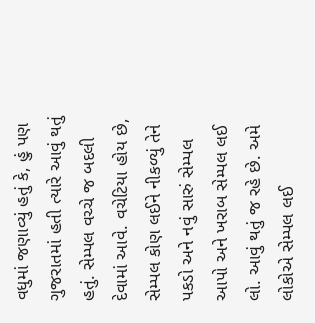વધુમાં જણાવ્યું હતું કે, હું પણ ગુજરાતમાં હતી ત્યારે આવું થતું હતું. સેમ્પલ વચ્ચે જ બદલી દેવામાં આવે. વચેટિયા હોય છે, સેમ્પલ કોણ લઈને નીકળ્યું તેને પકડો અને નવું સારું સેમ્પલ આપો અને ખરાબ સેમ્પલ લઈ લો. આવું થતું જ રહે છે. અમે લોકોએ સેમ્પલ લઈ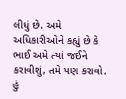લીધું છે. અમે અધિકારીઓને કહ્યું છે કે ભાઈ અમે ત્યાં જઈને કરાવીશું, તમે પણ કરાવો. હું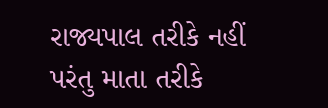રાજ્યપાલ તરીકે નહીં પરંતુ માતા તરીકે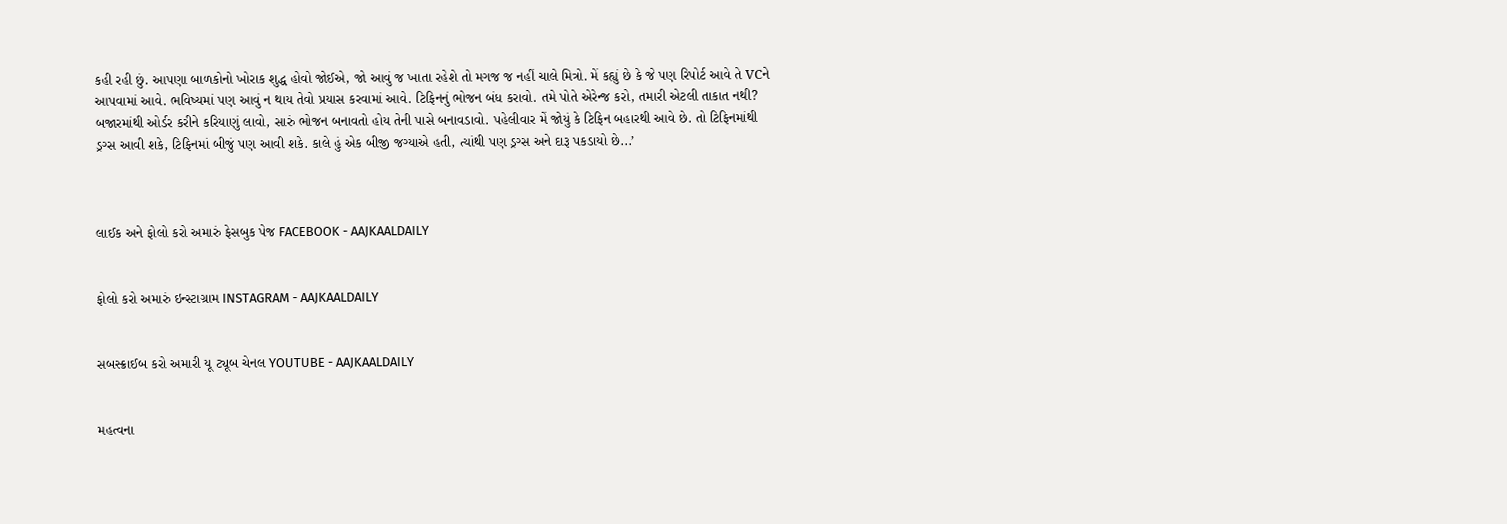કહી રહી છું. આપણા બાળકોનો ખોરાક શુદ્ધ હોવો જોઈએ, જો આવું જ ખાતા રહેશે તો મગજ જ નહીં ચાલે મિત્રો. મેં કહ્યું છે કે જે પણ રિપોર્ટ આવે તે VCને આપવામાં આવે. ભવિષ્યમાં પણ આવું ન થાય તેવો પ્રયાસ કરવામાં આવે. ટિફિનનું ભોજન બંધ કરાવો. તમે પોતે એરેન્જ કરો, તમારી એટલી તાકાત નથી? બજારમાંથી ઓર્ડર કરીને કરિયાણું લાવો, સારું ભોજન બનાવતો હોય તેની પાસે બનાવડાવો. પહેલીવાર મેં જોયું કે ટિફિન બહારથી આવે છે. તો ટિફિનમાંથી ડ્રગ્સ આવી શકે, ટિફિનમાં બીજું પણ આવી શકે. કાલે હું એક બીજી જગ્યાએ હતી, ત્યાંથી પણ ડ્રગ્સ અને દારૂ પકડાયો છે...’



લાઈક અને ફોલો કરો અમારું ફેસબુક પેજ FACEBOOK - AAJKAALDAILY


ફોલો કરો અમારું ઇન્સ્ટાગ્રામ INSTAGRAM - AAJKAALDAILY


સબસ્ક્રાઈબ કરો અમારી યૂ ટ્યૂબ ચેનલ YOUTUBE - AAJKAALDAILY


મહત્વના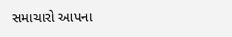સમાચારો આપના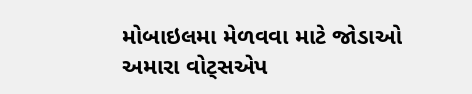મોબાઇલમા મેળવવા માટે જોડાઓ અમારા વોટ્સએપ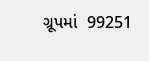ગ્રૂપમાં  99251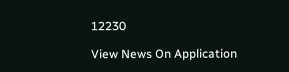12230

View News On Application